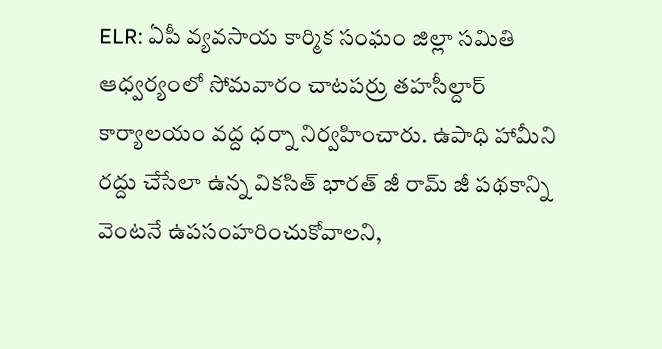ELR: ఏపీ వ్యవసాయ కార్మిక సంఘం జిల్లా సమితి ఆధ్వర్యంలో సోమవారం చాటపర్రు తహసీల్దార్ కార్యాలయం వద్ద ధర్నా నిర్వహించారు. ఉపాధి హామీని రద్దు చేసేలా ఉన్న వికసిత్ భారత్ జీ రామ్ జీ పథకాన్ని వెంటనే ఉపసంహరించుకోవాలని,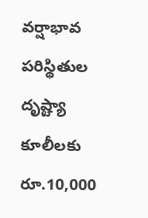వర్షాభావ పరిస్థితుల దృష్ట్యా కూలీలకు రూ.10,000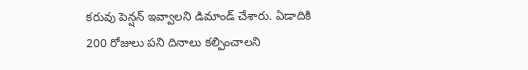కరువు పెన్షన్ ఇవ్వాలని డిమాండ్ చేశారు. ఏడాదికి 200 రోజులు పని దినాలు కల్పించాలని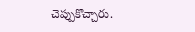చెప్పుకొచ్చారు.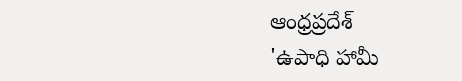ఆంధ్రప్రదేశ్
'ఉపాధి హామీ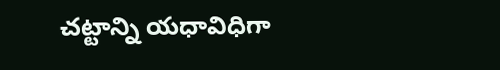చట్టాన్ని యధావిధిగా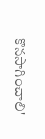కొనసాగించాలి'